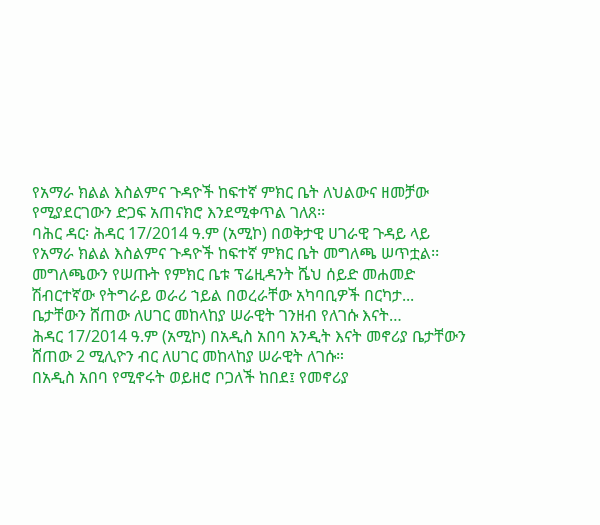የአማራ ክልል እስልምና ጉዳዮች ከፍተኛ ምክር ቤት ለህልውና ዘመቻው የሚያደርገውን ድጋፍ አጠናክሮ እንደሚቀጥል ገለጸ፡፡
ባሕር ዳር፡ ሕዳር 17/2014 ዓ.ም (አሚኮ) በወቅታዊ ሀገራዊ ጉዳይ ላይ የአማራ ክልል እስልምና ጉዳዮች ከፍተኛ ምክር ቤት መግለጫ ሠጥቷል፡፡ መግለጫውን የሠጡት የምክር ቤቱ ፕሬዚዳንት ሼህ ሰይድ መሐመድ ሽብርተኛው የትግራይ ወራሪ ኀይል በወረራቸው አካባቢዎች በርካታ...
ቤታቸውን ሸጠው ለሀገር መከላከያ ሠራዊት ገንዘብ የለገሱ እናት…
ሕዳር 17/2014 ዓ.ም (አሚኮ) በአዲስ አበባ አንዲት እናት መኖሪያ ቤታቸውን ሸጠው 2 ሚሊዮን ብር ለሀገር መከላከያ ሠራዊት ለገሱ።
በአዲስ አበባ የሚኖሩት ወይዘሮ ቦጋለች ከበደ፤ የመኖሪያ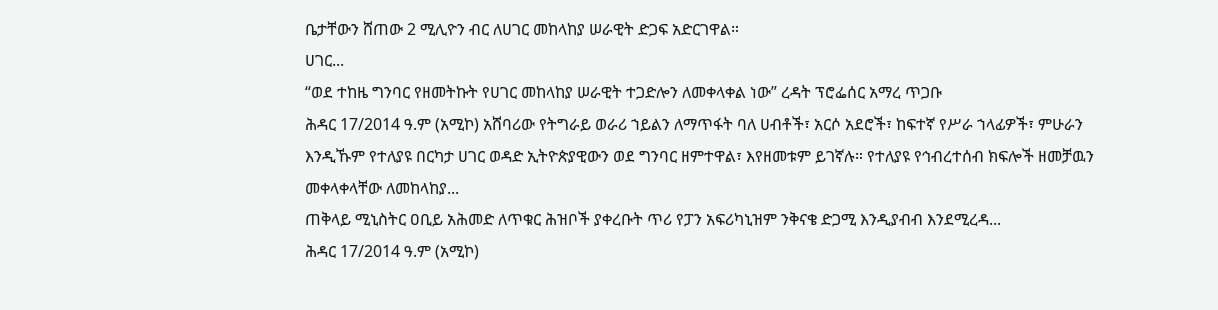ቤታቸውን ሸጠው 2 ሚሊዮን ብር ለሀገር መከላከያ ሠራዊት ድጋፍ አድርገዋል።
ሀገር...
“ወደ ተከዜ ግንባር የዘመትኩት የሀገር መከላከያ ሠራዊት ተጋድሎን ለመቀላቀል ነው” ረዳት ፕሮፌሰር አማረ ጥጋቡ
ሕዳር 17/2014 ዓ.ም (አሚኮ) አሸባሪው የትግራይ ወራሪ ኀይልን ለማጥፋት ባለ ሀብቶች፣ አርሶ አደሮች፣ ከፍተኛ የሥራ ኀላፊዎች፣ ምሁራን እንዲኹም የተለያዩ በርካታ ሀገር ወዳድ ኢትዮጵያዊውን ወደ ግንባር ዘምተዋል፣ እየዘመቱም ይገኛሉ። የተለያዩ የኅብረተሰብ ክፍሎች ዘመቻዉን መቀላቀላቸው ለመከላከያ...
ጠቅላይ ሚኒስትር ዐቢይ አሕመድ ለጥቁር ሕዝቦች ያቀረቡት ጥሪ የፓን አፍሪካኒዝም ንቅናቄ ድጋሚ እንዲያብብ እንደሚረዳ...
ሕዳር 17/2014 ዓ.ም (አሚኮ)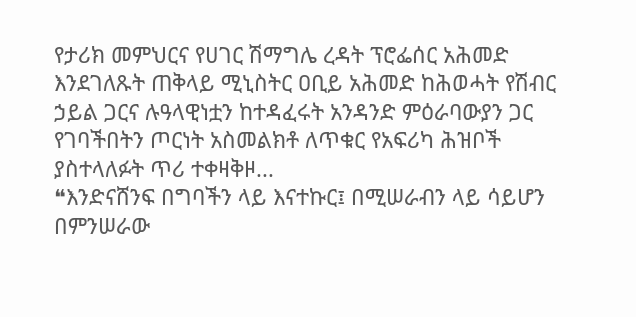የታሪክ መምህርና የሀገር ሽማግሌ ረዳት ፕሮፌሰር አሕመድ እንደገለጹት ጠቅላይ ሚኒስትር ዐቢይ አሕመድ ከሕወሓት የሽብር ኃይል ጋርና ሉዓላዊነቷን ከተዳፈሩት አንዳንድ ምዕራባውያን ጋር የገባችበትን ጦርነት አስመልክቶ ለጥቁር የአፍሪካ ሕዝቦች ያስተላለፉት ጥሪ ተቀዛቅዞ...
❝እንድናሸንፍ በግባችን ላይ እናተኩር፤ በሚሠራብን ላይ ሳይሆን በምንሠራው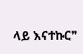ላይ እናተኩር❞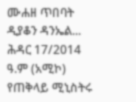ሙሐዘ ጥበባት ዲያቆን ዳንኤል...
ሕዳር 17/2014 ዓ.ም (አሚኮ) የጠቅላይ ሚኒስትሩ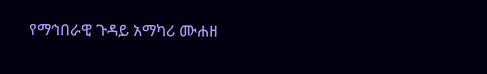የማኅበራዊ ጉዳይ አማካሪ ሙሐዘ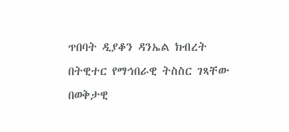ጥበባት ዲያቆን ዳንኤል ክብረት በትዊተር የማኅበራዊ ትስስር ገጻቸው በወቅታዊ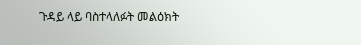ጉዳይ ላይ ባስተላለፉት መልዕክት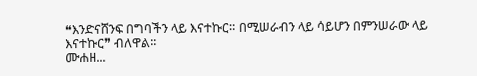❝እንድናሸንፍ በግባችን ላይ እናተኩር። በሚሠራብን ላይ ሳይሆን በምንሠራው ላይ እናተኩር❞ ብለዋል፡፡
ሙሐዘ...